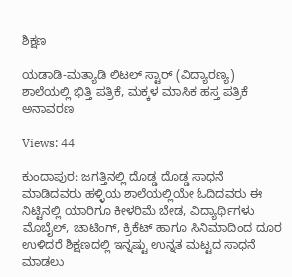ಶಿಕ್ಷಣ

ಯಡಾಡಿ-ಮತ್ಯಾಡಿ ಲಿಟಲ್ ಸ್ಟಾರ್ (ವಿದ್ಯಾರಣ್ಯ) ಶಾಲೆಯಲ್ಲಿ ಭಿತ್ತಿ ಪತ್ರಿಕೆ, ಮಕ್ಕಳ ಮಾಸಿಕ ಹಸ್ತ ಪತ್ರಿಕೆ ಅನಾವರಣ

Views: 44

ಕುಂದಾಪುರ: ಜಗತ್ತಿನಲ್ಲಿ ದೊಡ್ಡ ದೊಡ್ಡ ಸಾಧನೆ ಮಾಡಿದವರು ಹಳ್ಳಿಯ ಶಾಲೆಯಲ್ಲಿಯೇ ಓದಿದವರು ಈ ನಿಟ್ಟಿನಲ್ಲಿ ಯಾರಿಗೂ ಕೀಳರಿಮೆ ಬೇಡ, ವಿದ್ಯಾರ್ಥಿಗಳು ಮೊಬೈಲ್, ಚಾಟಿಂಗ್, ಕ್ರಿಕೆಟ್ ಹಾಗೂ ಸಿನಿಮಾದಿಂದ ದೂರ ಉಳಿದರೆ ಶಿಕ್ಷಣದಲ್ಲಿ ಇನ್ನಷ್ಟು ಉನ್ನತ ಮಟ್ಟದ ಸಾಧನೆ ಮಾಡಲು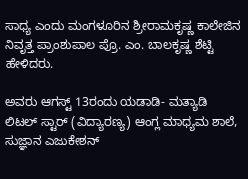ಸಾಧ್ಯ ಎಂದು ಮಂಗಳೂರಿನ ಶ್ರೀರಾಮಕೃಷ್ಣ ಕಾಲೇಜಿನ ನಿವೃತ್ತ ಪ್ರಾಂಶುಪಾಲ ಪ್ರೊ. ಎಂ. ಬಾಲಕೃಷ್ಣ ಶೆಟ್ಟಿ ಹೇಳಿದರು.

ಅವರು ಆಗಸ್ಟ್ 13ರಂದು ಯಡಾಡಿ- ಮತ್ಯಾಡಿ ಲಿಟಲ್ ಸ್ಟಾರ್ (ವಿದ್ಯಾರಣ್ಯ) ಆಂಗ್ಲ ಮಾಧ್ಯಮ ಶಾಲೆ, ಸುಜ್ಞಾನ ಎಜುಕೇಶನ್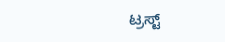ಟ್ರಸ್ಟ್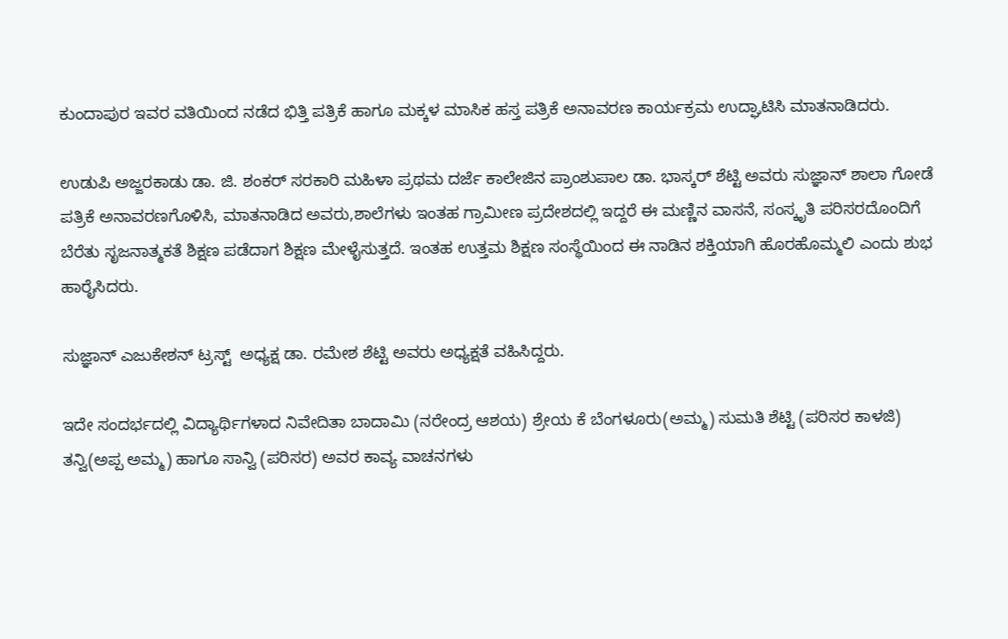ಕುಂದಾಪುರ ಇವರ ವತಿಯಿಂದ ನಡೆದ ಭಿತ್ತಿ ಪತ್ರಿಕೆ ಹಾಗೂ ಮಕ್ಕಳ ಮಾಸಿಕ ಹಸ್ತ ಪತ್ರಿಕೆ ಅನಾವರಣ ಕಾರ್ಯಕ್ರಮ ಉದ್ಘಾಟಿಸಿ ಮಾತನಾಡಿದರು.

ಉಡುಪಿ ಅಜ್ಜರಕಾಡು ಡಾ. ಜಿ. ಶಂಕರ್ ಸರಕಾರಿ ಮಹಿಳಾ ಪ್ರಥಮ ದರ್ಜೆ ಕಾಲೇಜಿನ ಪ್ರಾಂಶುಪಾಲ ಡಾ. ಭಾಸ್ಕರ್ ಶೆಟ್ಟಿ ಅವರು ಸುಜ್ಞಾನ್ ಶಾಲಾ ಗೋಡೆ ಪತ್ರಿಕೆ ಅನಾವರಣಗೊಳಿಸಿ, ಮಾತನಾಡಿದ ಅವರು,ಶಾಲೆಗಳು ಇಂತಹ ಗ್ರಾಮೀಣ ಪ್ರದೇಶದಲ್ಲಿ ಇದ್ದರೆ ಈ ಮಣ್ಣಿನ ವಾಸನೆ, ಸಂಸ್ಕೃತಿ ಪರಿಸರದೊಂದಿಗೆ ಬೆರೆತು ಸೃಜನಾತ್ಮಕತೆ ಶಿಕ್ಷಣ ಪಡೆದಾಗ ಶಿಕ್ಷಣ ಮೇಳೈಸುತ್ತದೆ. ಇಂತಹ ಉತ್ತಮ ಶಿಕ್ಷಣ ಸಂಸ್ಥೆಯಿಂದ ಈ ನಾಡಿನ ಶಕ್ತಿಯಾಗಿ ಹೊರಹೊಮ್ಮಲಿ ಎಂದು ಶುಭ ಹಾರೈಸಿದರು.

ಸುಜ್ಞಾನ್ ಎಜುಕೇಶನ್ ಟ್ರಸ್ಟ್  ಅಧ್ಯಕ್ಷ ಡಾ. ರಮೇಶ ಶೆಟ್ಟಿ ಅವರು ಅಧ್ಯಕ್ಷತೆ ವಹಿಸಿದ್ದರು.

ಇದೇ ಸಂದರ್ಭದಲ್ಲಿ ವಿದ್ಯಾರ್ಥಿಗಳಾದ ನಿವೇದಿತಾ ಬಾದಾಮಿ (ನರೇಂದ್ರ ಆಶಯ) ಶ್ರೇಯ ಕೆ ಬೆಂಗಳೂರು(ಅಮ್ಮ) ಸುಮತಿ ಶೆಟ್ಟಿ (ಪರಿಸರ ಕಾಳಜಿ) ತನ್ವಿ(ಅಪ್ಪ ಅಮ್ಮ) ಹಾಗೂ ಸಾನ್ವಿ (ಪರಿಸರ) ಅವರ ಕಾವ್ಯ ವಾಚನಗಳು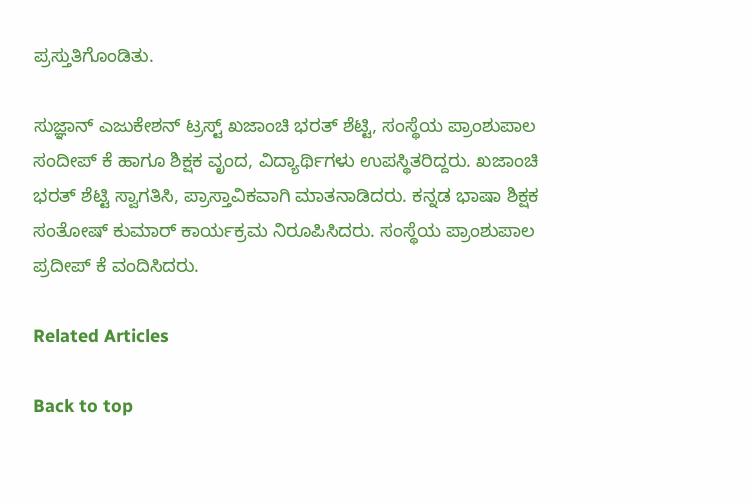ಪ್ರಸ್ತುತಿಗೊಂಡಿತು.

ಸುಜ್ಞಾನ್ ಎಜುಕೇಶನ್ ಟ್ರಸ್ಟ್ ಖಜಾಂಚಿ ಭರತ್ ಶೆಟ್ಟಿ, ಸಂಸ್ಥೆಯ ಪ್ರಾಂಶುಪಾಲ ಸಂದೀಪ್ ಕೆ ಹಾಗೂ ಶಿಕ್ಷಕ ವೃಂದ, ವಿದ್ಯಾರ್ಥಿಗಳು ಉಪಸ್ಥಿತರಿದ್ದರು. ಖಜಾಂಚಿ ಭರತ್ ಶೆಟ್ಟಿ ಸ್ವಾಗತಿಸಿ, ಪ್ರಾಸ್ತಾವಿಕವಾಗಿ ಮಾತನಾಡಿದರು. ಕನ್ನಡ ಭಾಷಾ ಶಿಕ್ಷಕ ಸಂತೋಷ್ ಕುಮಾರ್ ಕಾರ್ಯಕ್ರಮ ನಿರೂಪಿಸಿದರು. ಸಂಸ್ಥೆಯ ಪ್ರಾಂಶುಪಾಲ ಪ್ರದೀಪ್ ಕೆ ವಂದಿಸಿದರು.

Related Articles

Back to top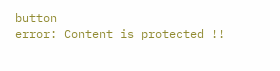button
error: Content is protected !!